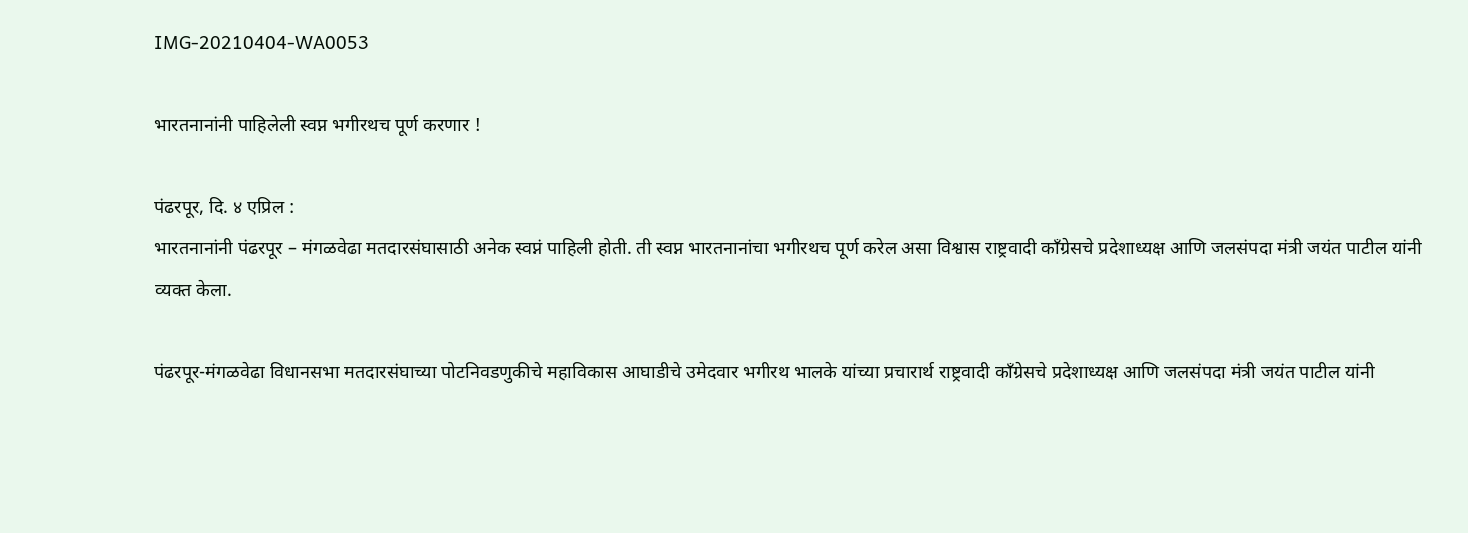IMG-20210404-WA0053

भारतनानांनी पाहिलेली स्वप्न भगीरथच पूर्ण करणार !

पंढरपूर, दि. ४ एप्रिल :
भारतनानांनी पंढरपूर – मंगळवेढा मतदारसंघासाठी अनेक स्वप्नं पाहिली होती. ती स्वप्न भारतनानांचा भगीरथच पूर्ण करेल असा विश्वास राष्ट्रवादी काँग्रेसचे प्रदेशाध्यक्ष आणि जलसंपदा मंत्री जयंत पाटील यांनी व्यक्त केला.

पंढरपूर-मंगळवेढा विधानसभा मतदारसंघाच्या पोटनिवडणुकीचे महाविकास आघाडीचे उमेदवार भगीरथ भालके यांच्या प्रचारार्थ राष्ट्रवादी काँग्रेसचे प्रदेशाध्यक्ष आणि जलसंपदा मंत्री जयंत पाटील यांनी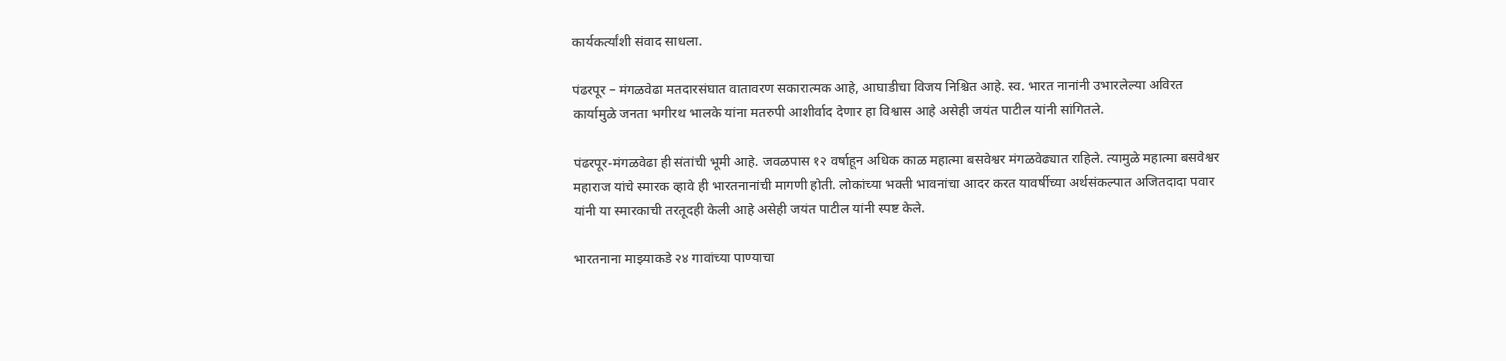कार्यकर्त्यांशी संवाद साधला.

पंढरपूर – मंगळवेढा मतदारसंघात वातावरण सकारात्मक आहे, आघाडीचा विजय निश्चित आहे. स्व. भारत नानांनी उभारलेल्या अविरत कार्यामुळे जनता भगीरथ भालके यांना मतरुपी आशीर्वाद देणार हा विश्वास आहे असेही जयंत पाटील यांनी सांगितले.

पंढरपूर-मंगळवेढा ही संतांची भूमी आहे. जवळपास १२ वर्षाहून अधिक काळ महात्मा बसवेश्वर मंगळवेढ्यात राहिले. त्यामुळे महात्मा बसवेश्वर महाराज यांचे स्मारक व्हावे ही भारतनानांची मागणी होती. लोकांच्या भक्ती भावनांचा आदर करत यावर्षीच्या अर्थसंकल्पात अजितदादा पवार यांनी या स्मारकाची तरतूदही केली आहे असेही जयंत पाटील यांनी स्पष्ट केले.

भारतनाना माझ्याकडे २४ गावांच्या पाण्याचा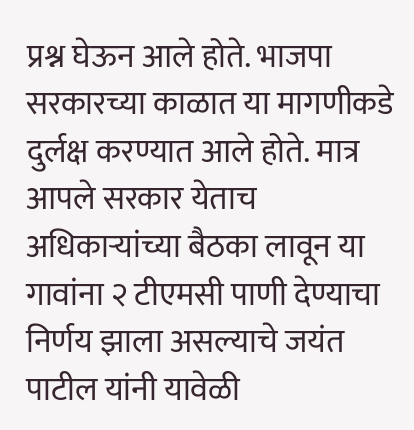प्रश्न घेऊन आले होते. भाजपा सरकारच्या काळात या मागणीकडे दुर्लक्ष करण्यात आले होते. मात्र आपले सरकार येताच अधिकाऱ्यांच्या बैठका लावून या गावांना २ टीएमसी पाणी देण्याचा निर्णय झाला असल्याचे जयंत पाटील यांनी यावेळी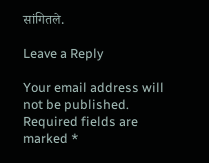सांगितले.

Leave a Reply

Your email address will not be published. Required fields are marked *